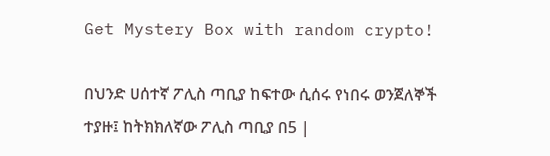Get Mystery Box with random crypto!

በህንድ ሀሰተኛ ፖሊስ ጣቢያ ከፍተው ሲሰሩ የነበሩ ወንጀለኞች ተያዙ፤ ከትክክለኛው ፖሊስ ጣቢያ በ5 |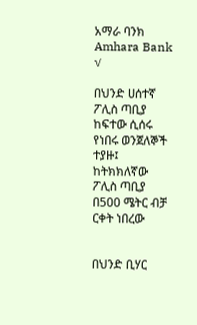አማራ ባንክ Amhara Bank √

በህንድ ሀሰተኛ ፖሊስ ጣቢያ ከፍተው ሲሰሩ የነበሩ ወንጀለኞች ተያዙ፤ ከትክክለኛው ፖሊስ ጣቢያ በ500 ሜትር ብቻ ርቀት ነበረው


በህንድ ቢሃር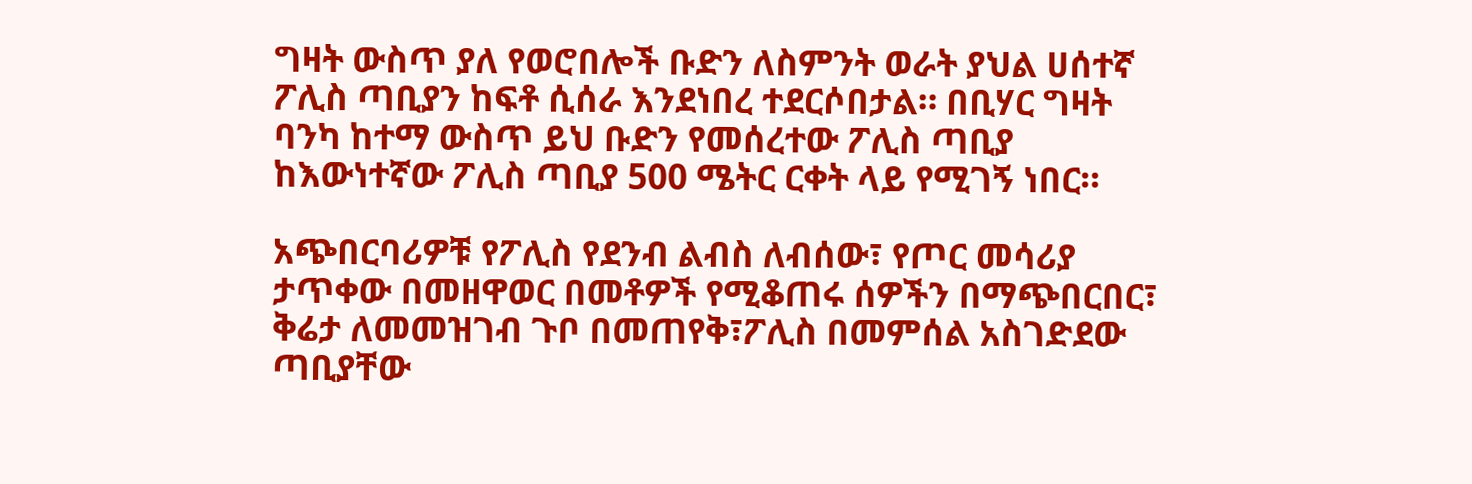ግዛት ውስጥ ያለ የወሮበሎች ቡድን ለስምንት ወራት ያህል ሀሰተኛ ፖሊስ ጣቢያን ከፍቶ ሲሰራ እንደነበረ ተደርሶበታል። በቢሃር ግዛት ባንካ ከተማ ውስጥ ይህ ቡድን የመሰረተው ፖሊስ ጣቢያ ከእውነተኛው ፖሊስ ጣቢያ 500 ሜትር ርቀት ላይ የሚገኝ ነበር።

አጭበርባሪዎቹ የፖሊስ የደንብ ልብስ ለብሰው፣ የጦር መሳሪያ ታጥቀው በመዘዋወር በመቶዎች የሚቆጠሩ ሰዎችን በማጭበርበር፣ ቅሬታ ለመመዝገብ ጉቦ በመጠየቅ፣ፖሊስ በመምሰል አስገድደው ጣቢያቸው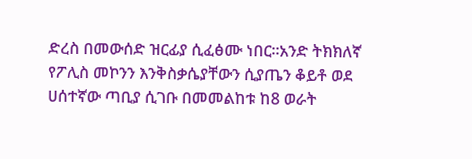ድረስ በመውሰድ ዝርፊያ ሲፈፅሙ ነበር።አንድ ትክክለኛ የፖሊስ መኮንን እንቅስቃሴያቸውን ሲያጤን ቆይቶ ወደ ሀሰተኛው ጣቢያ ሲገቡ በመመልከቱ ከ8 ወራት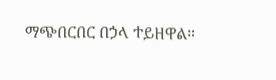ማጭበርበር በኃላ ተይዘዋል።